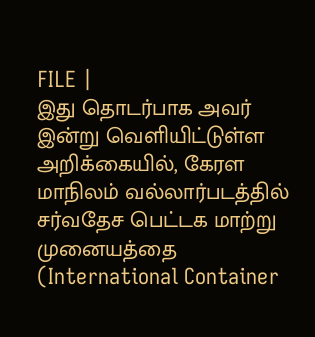FILE |
இது தொடர்பாக அவர் இன்று வெளியிட்டுள்ள அறிக்கையில், கேரள மாநிலம் வல்லார்படத்தில் சர்வதேச பெட்டக மாற்று முனையத்தை (International Container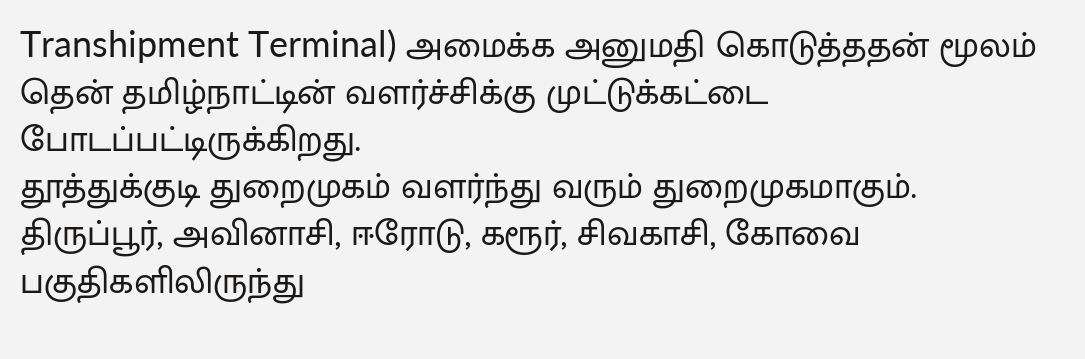Transhipment Terminal) அமைக்க அனுமதி கொடுத்ததன் மூலம் தென் தமிழ்நாட்டின் வளர்ச்சிக்கு முட்டுக்கட்டை போடப்பட்டிருக்கிறது.
தூத்துக்குடி துறைமுகம் வளர்ந்து வரும் துறைமுகமாகும். திருப்பூர், அவினாசி, ஈரோடு, கரூர், சிவகாசி, கோவை பகுதிகளிலிருந்து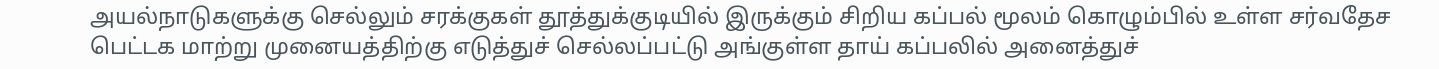அயல்நாடுகளுக்கு செல்லும் சரக்குகள் தூத்துக்குடியில் இருக்கும் சிறிய கப்பல் மூலம் கொழும்பில் உள்ள சர்வதேச பெட்டக மாற்று முனையத்திற்கு எடுத்துச் செல்லப்பட்டு அங்குள்ள தாய் கப்பலில் அனைத்துச்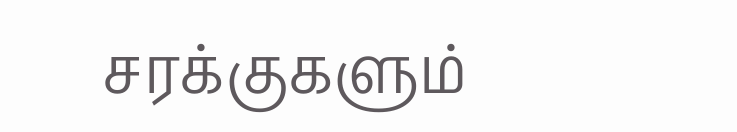சரக்குகளும்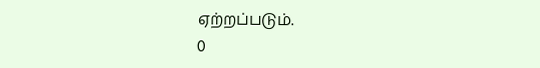ஏற்றப்படும்.
0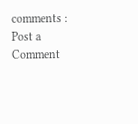comments :
Post a Comment